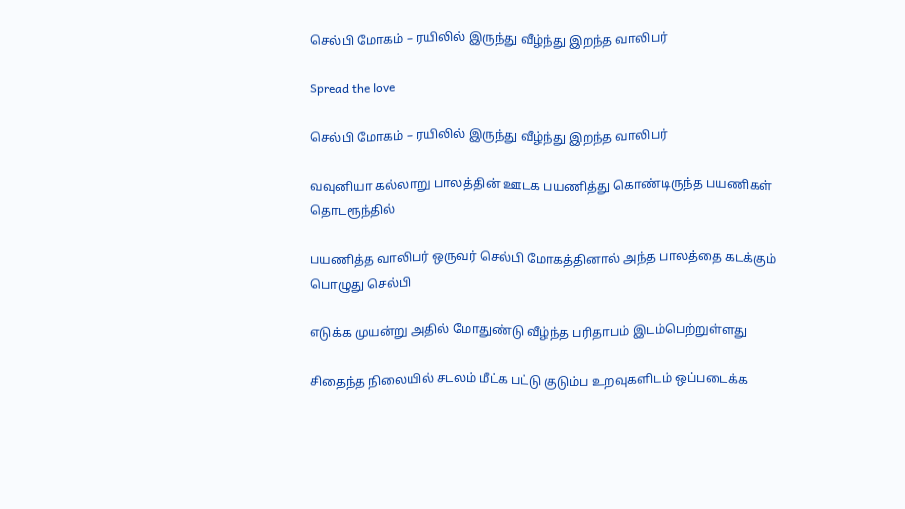செல்பி மோகம் – ரயிலில் இருந்து வீழ்ந்து இறந்த வாலிபர்

Spread the love

செல்பி மோகம் – ரயிலில் இருந்து வீழ்ந்து இறந்த வாலிபர்

வவுனியா கல்லாறு பாலத்தின் ஊடக பயணித்து கொண்டிருந்த பயணிகள் தொடரூந்தில்

பயணித்த வாலிபர் ஒருவர் செல்பி மோகத்தினால் அந்த பாலத்தை கடக்கும் பொழுது செல்பி

எடுக்க முயன்று அதில் மோதுண்டு வீழ்ந்த பரிதாபம் இடம்பெற்றுள்ளது

சிதைந்த நிலையில் சடலம் மீட்க பட்டு குடும்ப உறவுகளிடம் ஒப்படைக்க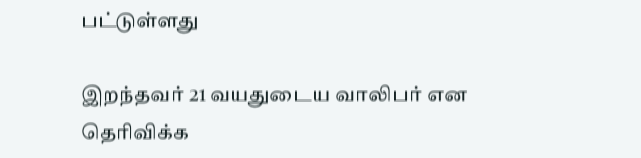பட்டுள்ளது

இறந்தவர் 21 வயதுடைய வாலிபர் என தெரிவிக்க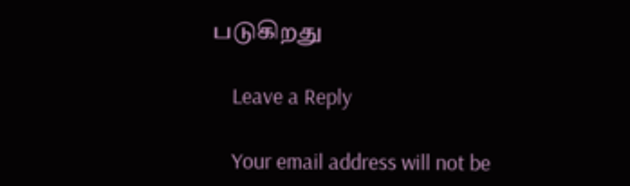படுகிறது

    Leave a Reply

    Your email address will not be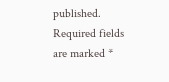published. Required fields are marked *